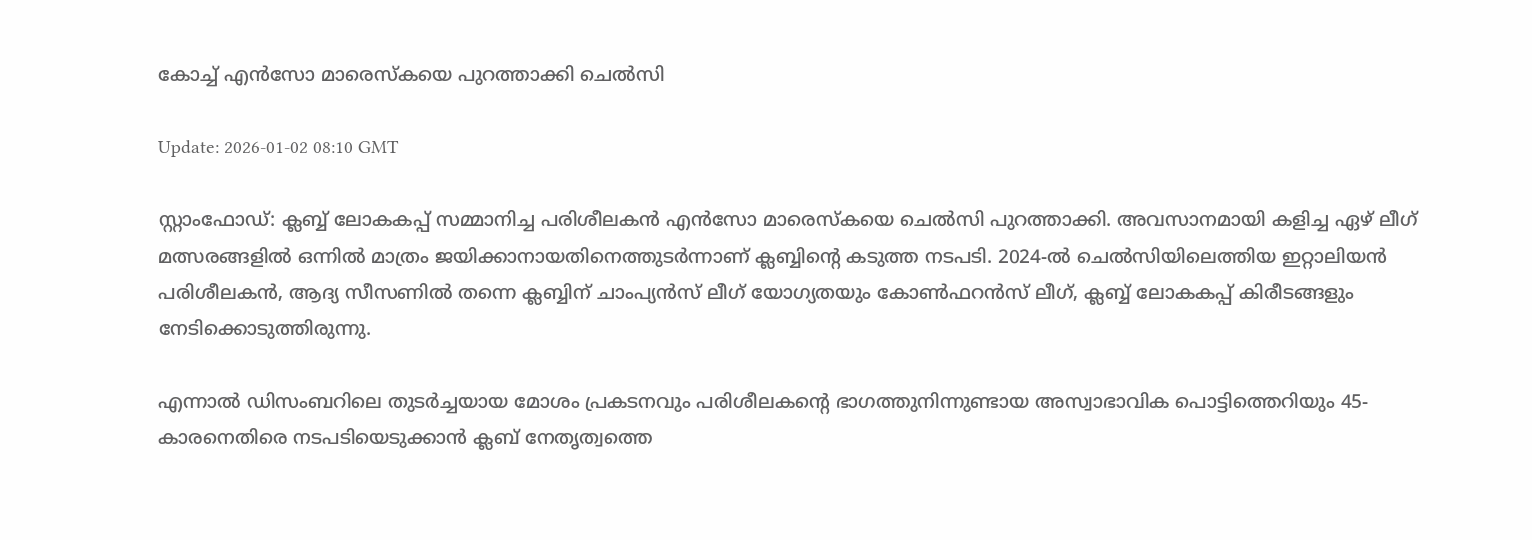കോച്ച് എന്‍സോ മാരെസ്‌കയെ പുറത്താക്കി ചെല്‍സി

Update: 2026-01-02 08:10 GMT

സ്റ്റാംഫോഡ്: ക്ലബ്ബ് ലോകകപ്പ് സമ്മാനിച്ച പരിശീലകന്‍ എന്‍സോ മാരെസ്‌കയെ ചെല്‍സി പുറത്താക്കി. അവസാനമായി കളിച്ച ഏഴ് ലീഗ് മത്സരങ്ങളില്‍ ഒന്നില്‍ മാത്രം ജയിക്കാനായതിനെത്തുടര്‍ന്നാണ് ക്ലബ്ബിന്റെ കടുത്ത നടപടി. 2024-ല്‍ ചെല്‍സിയിലെത്തിയ ഇറ്റാലിയന്‍ പരിശീലകന്‍, ആദ്യ സീസണില്‍ തന്നെ ക്ലബ്ബിന് ചാംപ്യന്‍സ് ലീഗ് യോഗ്യതയും കോണ്‍ഫറന്‍സ് ലീഗ്, ക്ലബ്ബ് ലോകകപ്പ് കിരീടങ്ങളും നേടിക്കൊടുത്തിരുന്നു.

എന്നാല്‍ ഡിസംബറിലെ തുടര്‍ച്ചയായ മോശം പ്രകടനവും പരിശീലകന്റെ ഭാഗത്തുനിന്നുണ്ടായ അസ്വാഭാവിക പൊട്ടിത്തെറിയും 45-കാരനെതിരെ നടപടിയെടുക്കാന്‍ ക്ലബ് നേതൃത്വത്തെ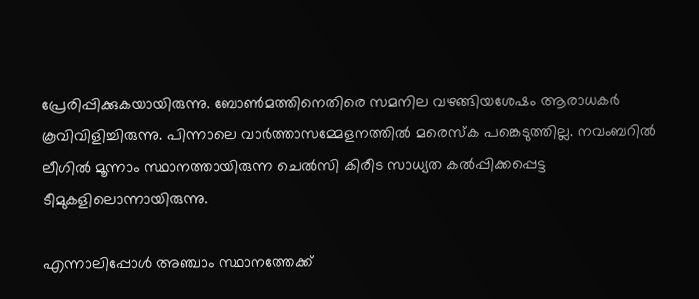പ്രേരിപ്പിക്കുകയായിരുന്നു. ബോണ്‍മത്തിനെതിരെ സമനില വഴങ്ങിയശേഷം ആരാധകര്‍ കൂവിവിളിച്ചിരുന്നു. പിന്നാലെ വാര്‍ത്താസമ്മേളനത്തില്‍ മരെസ്‌ക പങ്കെടുത്തില്ല. നവംബറില്‍ ലീഗില്‍ മൂന്നാം സ്ഥാനത്തായിരുന്ന ചെല്‍സി കിരീട സാധ്യത കല്‍പ്പിക്കപ്പെട്ട ടീമുകളിലൊന്നായിരുന്നു.

എന്നാലിപ്പോള്‍ അഞ്ചാം സ്ഥാനത്തേക്ക്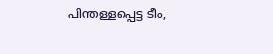പിന്തള്ളപ്പെട്ട ടീം,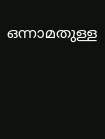ഒന്നാമതുള്ള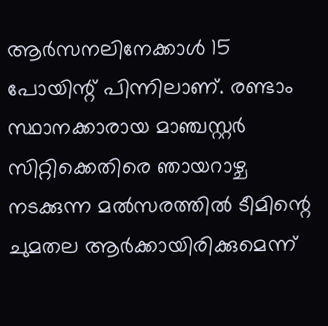ആര്‍സനലിനേക്കാള്‍ 15 പോയിന്റ് പിന്നിലാണ്. രണ്ടാം സ്ഥാനക്കാരായ മാഞ്ചസ്റ്റര്‍ സിറ്റിക്കെതിരെ ഞായറാഴ്ച നടക്കുന്ന മല്‍സരത്തില്‍ ടീമിന്റെ ചുമതല ആര്‍ക്കായിരിക്കുമെന്ന്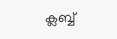ക്ലബ്ബ്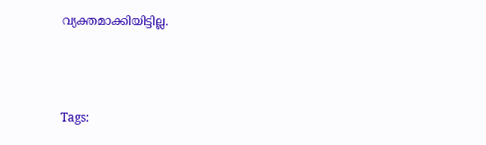വ്യക്തമാക്കിയിട്ടില്ല.



Tags: